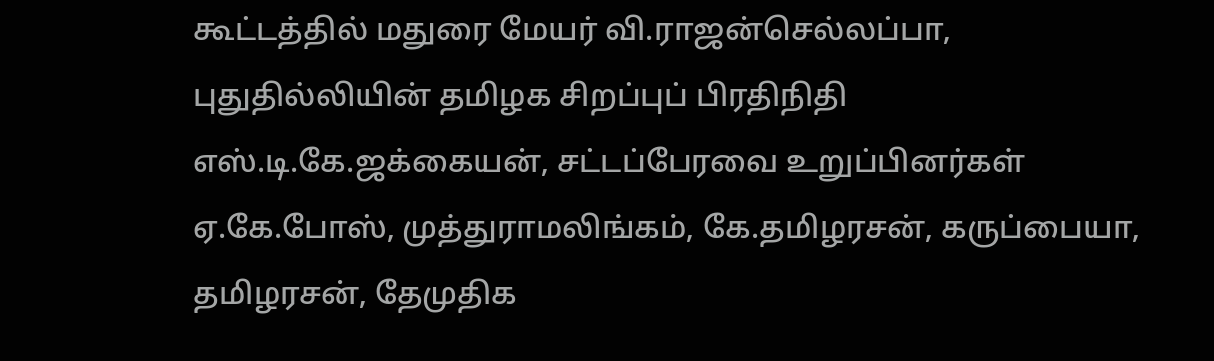கூட்டத்தில் மதுரை மேயர் வி.ராஜன்செல்லப்பா, புதுதில்லியின் தமிழக சிறப்புப் பிரதிநிதி எஸ்.டி.கே.ஜக்கையன், சட்டப்பேரவை உறுப்பினர்கள் ஏ.கே.போஸ், முத்துராமலிங்கம், கே.தமிழரசன், கருப்பையா, தமிழரசன், தேமுதிக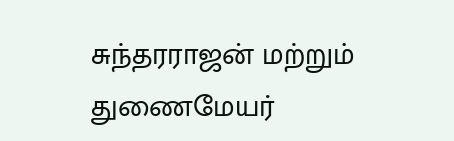சுந்தரராஜன் மற்றும் துணைமேயர்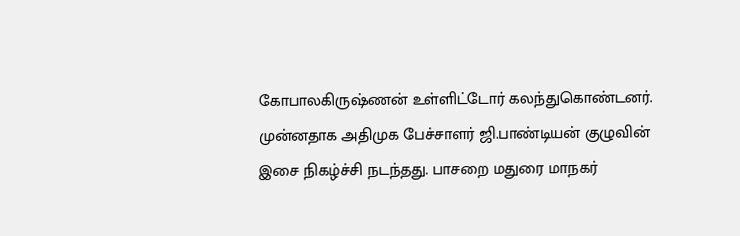கோபாலகிருஷ்ணன் உள்ளிட்டோர் கலந்துகொண்டனர். முன்னதாக அதிமுக பேச்சாளர் ஜி.பாண்டியன் குழுவின் இசை நிகழ்ச்சி நடந்தது. பாசறை மதுரை மாநகர்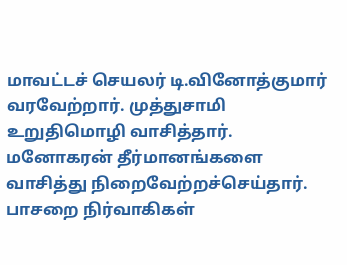மாவட்டச் செயலர் டி.வினோத்குமார் வரவேற்றார். முத்துசாமி உறுதிமொழி வாசித்தார். மனோகரன் தீர்மானங்களை வாசித்து நிறைவேற்றச்செய்தார். பாசறை நிர்வாகிகள்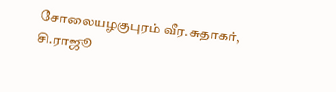சோலையழகுபுரம் வீர.சுதாகர், சி.ராஜூ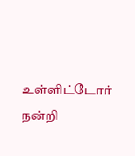உள்ளிட்டோர் நன்றி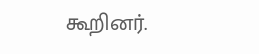கூறினர்.